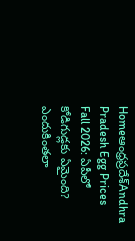Homeఆంధ్రప్రదేశ్‌Andhra Pradesh Egg Prices Fall 2026: ఏపీలో కోడిగుడ్లకు ఏమైంది? ఎందుకింతలా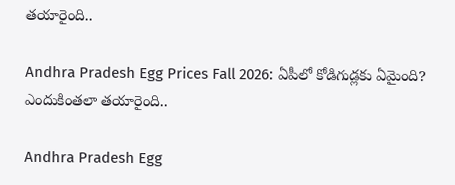తయారైంది..

Andhra Pradesh Egg Prices Fall 2026: ఏపీలో కోడిగుడ్లకు ఏమైంది? ఎందుకింతలా తయారైంది..

Andhra Pradesh Egg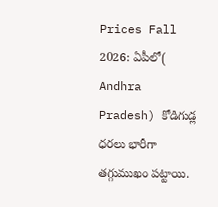Prices Fall 2026: ఏపీలో( Andhra Pradesh) కోడిగుడ్ల ధరలు భారీగా తగ్గుముఖం పట్టాయి.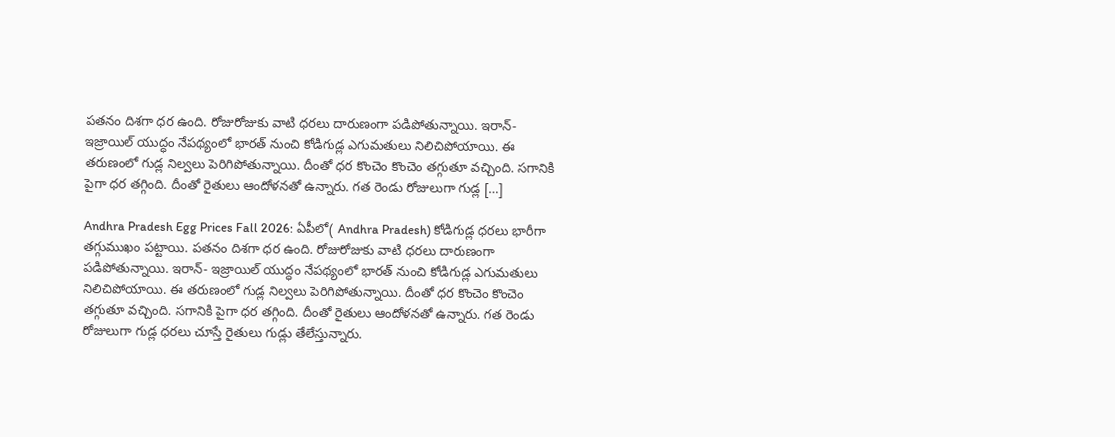పతనం దిశగా ధర ఉంది. రోజురోజుకు వాటి ధరలు దారుణంగా పడిపోతున్నాయి. ఇరాన్- ఇజ్రాయిల్ యుద్ధం నేపథ్యంలో భారత్ నుంచి కోడిగుడ్ల ఎగుమతులు నిలిచిపోయాయి. ఈ తరుణంలో గుడ్ల నిల్వలు పెరిగిపోతున్నాయి. దీంతో ధర కొంచెం కొంచెం తగ్గుతూ వచ్చింది. సగానికి పైగా ధర తగ్గింది. దీంతో రైతులు ఆందోళనతో ఉన్నారు. గత రెండు రోజులుగా గుడ్ల […]

Andhra Pradesh Egg Prices Fall 2026: ఏపీలో( Andhra Pradesh) కోడిగుడ్ల ధరలు భారీగా తగ్గుముఖం పట్టాయి. పతనం దిశగా ధర ఉంది. రోజురోజుకు వాటి ధరలు దారుణంగా పడిపోతున్నాయి. ఇరాన్- ఇజ్రాయిల్ యుద్ధం నేపథ్యంలో భారత్ నుంచి కోడిగుడ్ల ఎగుమతులు నిలిచిపోయాయి. ఈ తరుణంలో గుడ్ల నిల్వలు పెరిగిపోతున్నాయి. దీంతో ధర కొంచెం కొంచెం తగ్గుతూ వచ్చింది. సగానికి పైగా ధర తగ్గింది. దీంతో రైతులు ఆందోళనతో ఉన్నారు. గత రెండు రోజులుగా గుడ్ల ధరలు చూస్తే రైతులు గుడ్లు తేలేస్తున్నారు.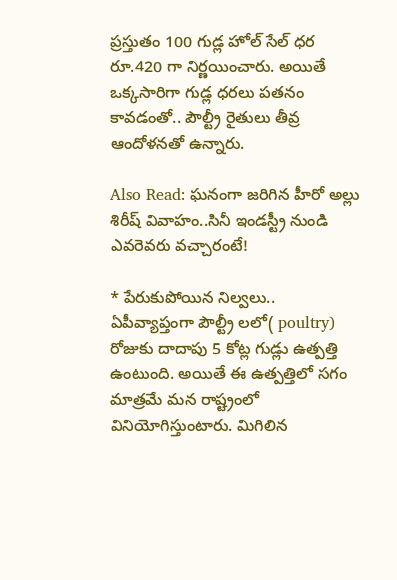ప్రస్తుతం 100 గుడ్ల హోల్ సేల్ ధర రూ.420 గా నిర్ణయించారు. అయితే ఒక్కసారిగా గుడ్ల ధరలు పతనం కావడంతో.. పౌల్ట్రీ రైతులు తీవ్ర ఆందోళనతో ఉన్నారు.

Also Read: ఘనంగా జరిగిన హీరో అల్లు శిరీష్ వివాహం..సినీ ఇండస్ట్రీ నుండి ఎవరెవరు వచ్చారంటే!

* పేరుకుపోయిన నిల్వలు..
ఏపీవ్యాప్తంగా పౌల్ట్రీ లలో( poultry) రోజుకు దాదాపు 5 కోట్ల గుడ్లు ఉత్పత్తి ఉంటుంది. అయితే ఈ ఉత్పత్తిలో సగం మాత్రమే మన రాష్ట్రంలో వినియోగిస్తుంటారు. మిగిలిన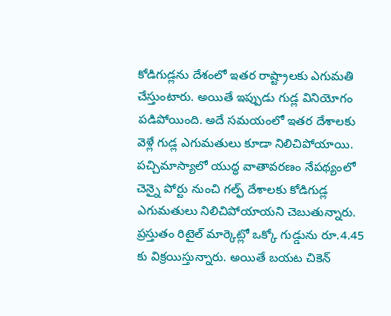కోడిగుడ్లను దేశంలో ఇతర రాష్ట్రాలకు ఎగుమతి చేస్తుంటారు. అయితే ఇప్పుడు గుడ్ల వినియోగం పడిపోయింది. అదే సమయంలో ఇతర దేశాలకు వెళ్లే గుడ్ల ఎగుమతులు కూడా నిలిచిపోయాయి. పచ్చిమాస్యాలో యుద్ధ వాతావరణం నేపథ్యంలో చెన్నై పోర్టు నుంచి గల్ఫ్ దేశాలకు కోడిగుడ్ల ఎగుమతులు నిలిచిపోయాయని చెబుతున్నారు. ప్రస్తుతం రిటైల్ మార్కెట్లో ఒక్కో గుడ్డును రూ.4.45 కు విక్రయిస్తున్నారు. అయితే బయట చికెన్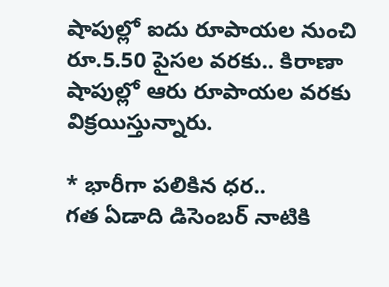షాపుల్లో ఐదు రూపాయల నుంచి రూ.5.50 పైసల వరకు.. కిరాణా షాపుల్లో ఆరు రూపాయల వరకు విక్రయిస్తున్నారు.

* భారీగా పలికిన ధర..
గత ఏడాది డిసెంబర్ నాటికి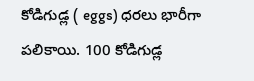కోడిగుడ్ల ( eggs) ధరలు భారీగా పలికాయి. 100 కోడిగుడ్ల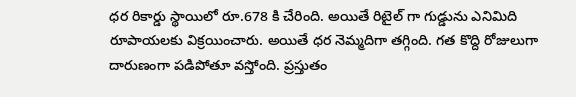ధర రికార్డు స్థాయిలో రూ.678 కి చేరింది. అయితే రిటైల్ గా గుడ్డును ఎనిమిది రూపాయలకు విక్రయించారు. అయితే ధర నెమ్మదిగా తగ్గింది. గత కొద్ది రోజులుగా దారుణంగా పడిపోతూ వస్తోంది. ప్రస్తుతం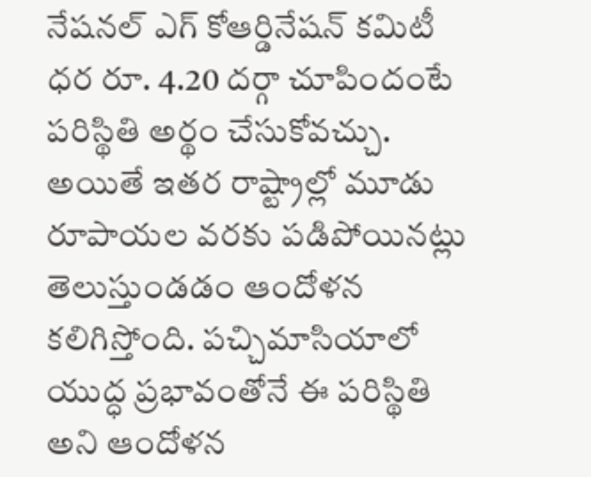నేషనల్ ఎగ్ కోఆర్డినేషన్ కమిటీ ధర రూ. 4.20 దర్గా చూపిందంటే పరిస్థితి అర్థం చేసుకోవచ్చు. అయితే ఇతర రాష్ట్రాల్లో మూడు రూపాయల వరకు పడిపోయినట్లు తెలుస్తుండడం ఆందోళన కలిగిస్తోంది. పచ్చిమాసియాలో యుద్ధ ప్రభావంతోనే ఈ పరిస్థితి అని ఆందోళన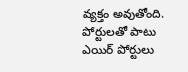వ్యక్తం అవుతోంది. పోర్టులతో పాటు ఎయిర్ పోర్టులు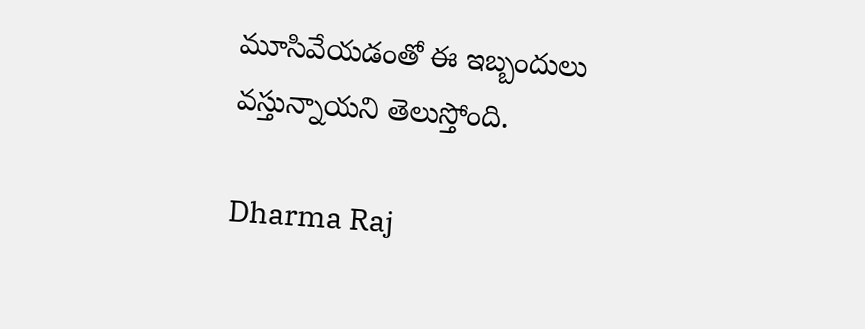మూసివేయడంతో ఈ ఇబ్బందులు వస్తున్నాయని తెలుస్తోంది.

Dharma Raj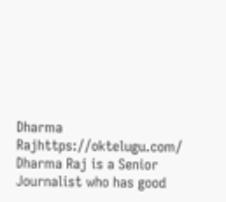Dharma Rajhttps://oktelugu.com/
Dharma Raj is a Senior Journalist who has good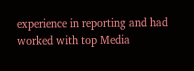experience in reporting and had worked with top Media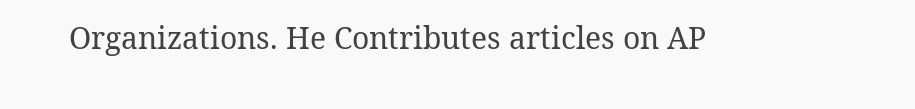Organizations. He Contributes articles on AP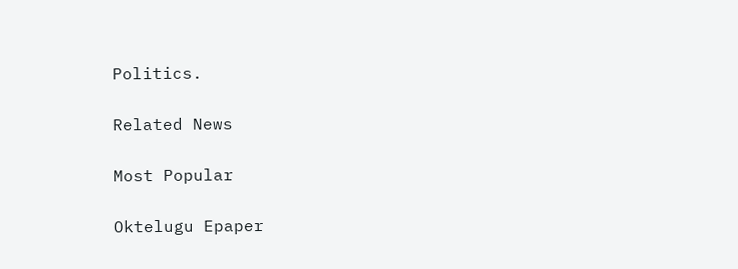Politics.

Related News

Most Popular

Oktelugu Epaper